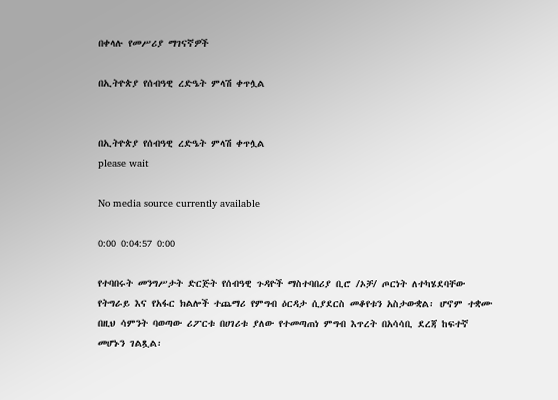በቀላሉ የመሥሪያ ማገናኛዎች

በኢትዮጵያ የሰብዓዊ ረድዔት ምላሽ ቀጥሏል


በኢትዮጵያ የሰብዓዊ ረድዔት ምላሽ ቀጥሏል
please wait

No media source currently available

0:00 0:04:57 0:00

የተባበሩት መንግሥታት ድርጅት የሰብዓዊ ጉዳዮች ማስተባበሪያ ቢሮ /ኦቻ/ ጦርነት ለተካሄደባቸው የትግራይ እና የአፋር ክልሎች ተጨማሪ የምግብ ዕርዳታ ሲያደርስ መቆየቱን አስታውቋል፡ ሆኖም ተቋሙ በዚህ ሳምንት ባወጣው ሪፖርቱ በሀገሪቱ ያለው የተመጣጠነ ምግብ እጥረት በአሳሳቢ ደረጃ ከፍተኛ መሆኑን ገልጿል፡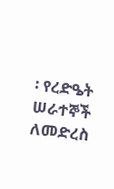፡ የረድዔት ሠራተኞች ለመድረስ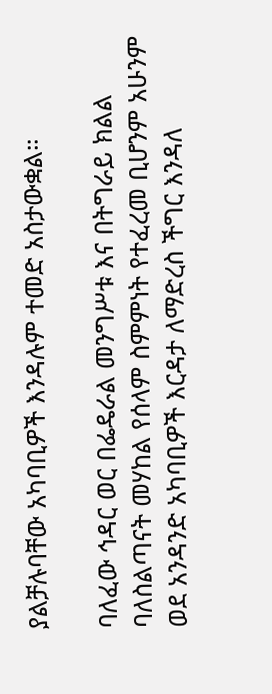ያልቻሉባቸው አካባቢዎች እንዳሉም ተመድ አስታውቋል።

ባለፈው ኅዳር ወር በፌዴራል መንግሥቱ እና በትግራይ ክልል ባለስልጣናት መሃከል የሰላም ስምምነት የተፈረመ ቢሆንም አሁንም ወደ አንዳንድ አካባቢዎች እርዳታ ለማድረስ ችግር እንዳለ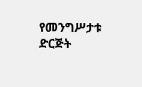የመንግሥታቱ ድርጅት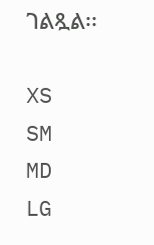ገልጿል፡፡

XS
SM
MD
LG